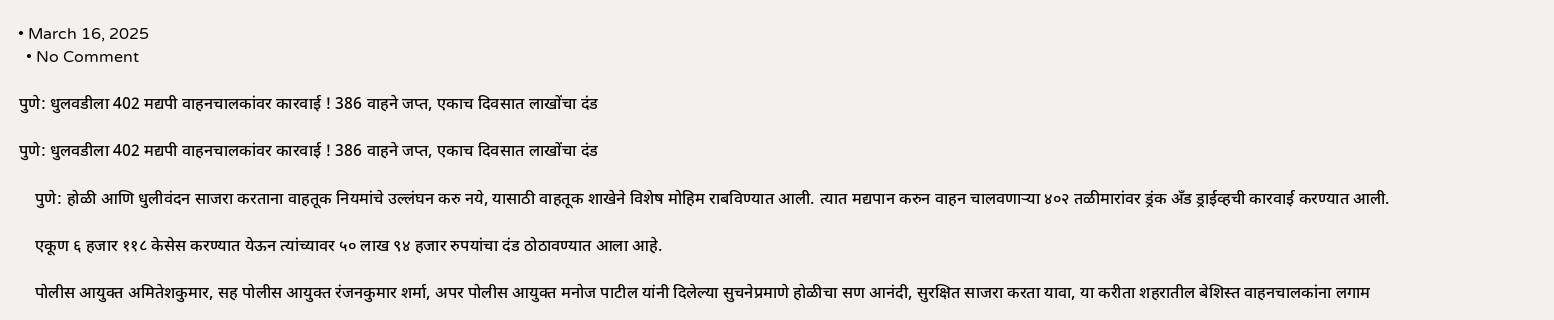• March 16, 2025
  • No Comment

पुणे: धुलवडीला 402 मद्यपी वाहनचालकांवर कारवाई ! 386 वाहने जप्त, एकाच दिवसात लाखोंचा दंड

पुणे: धुलवडीला 402 मद्यपी वाहनचालकांवर कारवाई ! 386 वाहने जप्त, एकाच दिवसात लाखोंचा दंड

    पुणे: होळी आणि धुलीवंदन साजरा करताना वाहतूक नियमांचे उल्लंघन करु नये, यासाठी वाहतूक शाखेने विशेष मोहिम राबविण्यात आली. त्यात मद्यपान करुन वाहन चालवणार्‍या ४०२ तळीमारांवर ड्रंक अँड ड्राईव्हची कारवाई करण्यात आली.

    एकूण ६ हजार ११८ केसेस करण्यात येऊन त्यांच्यावर ५० लाख ९४ हजार रुपयांचा दंड ठोठावण्यात आला आहे.

    पोलीस आयुक्त अमितेशकुमार, सह पोलीस आयुक्त रंजनकुमार शर्मा, अपर पोलीस आयुक्त मनोज पाटील यांनी दिलेल्या सुचनेप्रमाणे होळीचा सण आनंदी, सुरक्षित साजरा करता यावा, या करीता शहरातील बेशिस्त वाहनचालकांना लगाम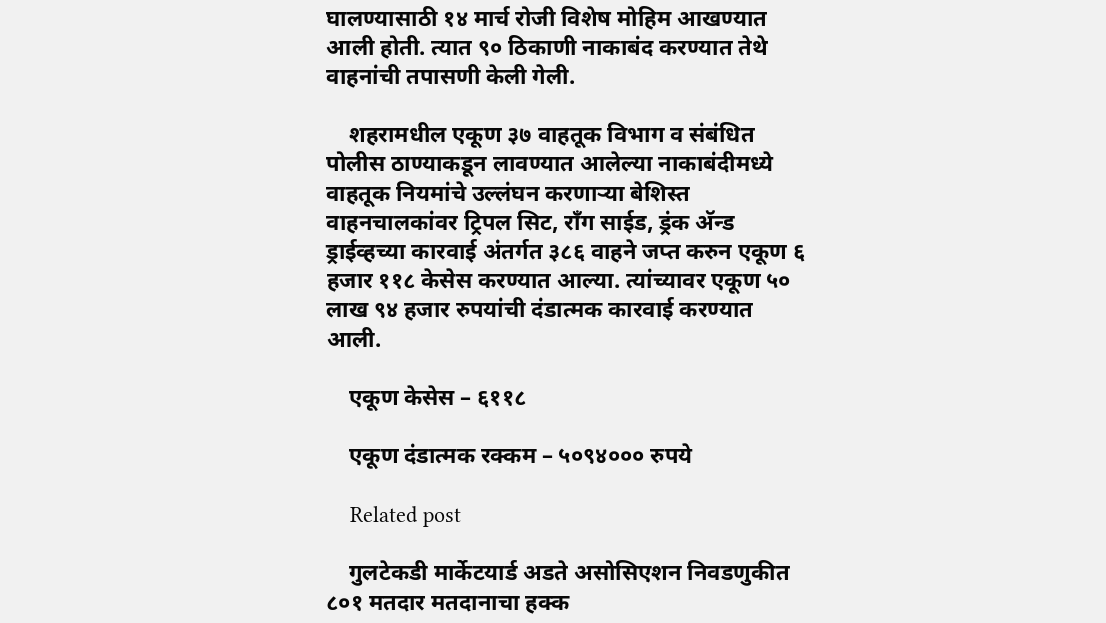घालण्यासाठी १४ मार्च रोजी विशेष मोहिम आखण्यात आली होती. त्यात ९० ठिकाणी नाकाबंद करण्यात तेथे वाहनांची तपासणी केली गेली.

    शहरामधील एकूण ३७ वाहतूक विभाग व संबंधित पोलीस ठाण्याकडून लावण्यात आलेल्या नाकाबंदीमध्ये वाहतूक नियमांचे उल्लंघन करणार्‍या बेशिस्त वाहनचालकांवर ट्रिपल सिट, राँग साईड, ड्रंक अ‍ॅन्ड ड्राईव्हच्या कारवाई अंतर्गत ३८६ वाहने जप्त करुन एकूण ६ हजार ११८ केसेस करण्यात आल्या. त्यांच्यावर एकूण ५० लाख ९४ हजार रुपयांची दंडात्मक कारवाई करण्यात आली.

    एकूण केसेस – ६११८

    एकूण दंडात्मक रक्कम – ५०९४००० रुपये

    Related post

    गुलटेकडी मार्केटयार्ड अडते असोसिएशन निवडणुकीत ८०१ मतदार मतदानाचा हक्क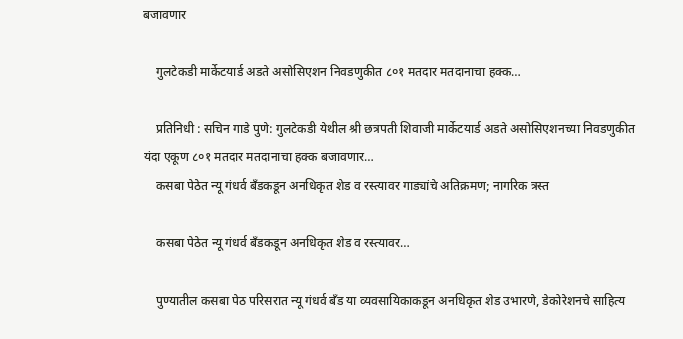बजावणार

    गुलटेकडी मार्केटयार्ड अडते असोसिएशन निवडणुकीत ८०१ मतदार मतदानाचा हक्क…

    प्रतिनिधी : सचिन गाडे पुणे: गुलटेकडी येथील श्री छत्रपती शिवाजी मार्केटयार्ड अडते असोसिएशनच्या निवडणुकीत यंदा एकूण ८०१ मतदार मतदानाचा हक्क बजावणार…
    कसबा पेठेत न्यू गंधर्व बँडकडून अनधिकृत शेड व रस्त्यावर गाड्यांचे अतिक्रमण; नागरिक त्रस्त

    कसबा पेठेत न्यू गंधर्व बँडकडून अनधिकृत शेड व रस्त्यावर…

    पुण्यातील कसबा पेठ परिसरात न्यू गंधर्व बँड या व्यवसायिकाकडून अनधिकृत शेड उभारणे, डेकोरेशनचे साहित्य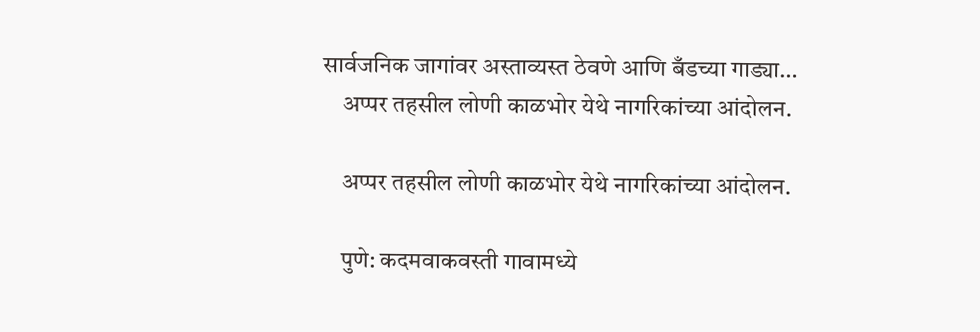सार्वजनिक जागांवर अस्ताव्यस्त ठेवणे आणि बँडच्या गाड्या…
    अप्पर तहसील लोणी काळभोर येथे नागरिकांच्या आंदोलन.

    अप्पर तहसील लोणी काळभोर येथे नागरिकांच्या आंदोलन.

    पुणे: कदमवाकवस्ती गावामध्ये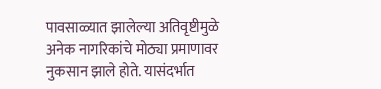पावसाळ्यात झालेल्या अतिवृष्टीमुळे अनेक नागरिकांचे मोठ्या प्रमाणावर नुकसान झाले होते. यासंदर्भात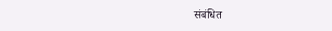संबंधित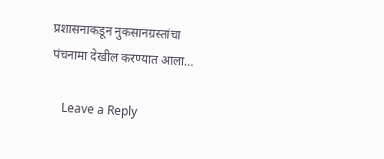प्रशासनाकडून नुकसानग्रस्तांचा पंचनामा देखील करण्यात आला…

    Leave a Reply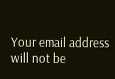Your email address will not be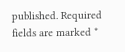published. Required fields are marked *